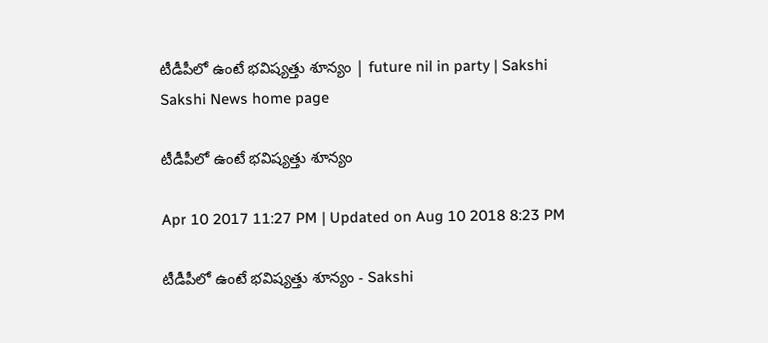టీడీపీలో ఉంటే భవిష్యత్తు శూన్యం | future nil in party | Sakshi
Sakshi News home page

టీడీపీలో ఉంటే భవిష్యత్తు శూన్యం

Apr 10 2017 11:27 PM | Updated on Aug 10 2018 8:23 PM

టీడీపీలో ఉంటే భవిష్యత్తు శూన్యం - Sakshi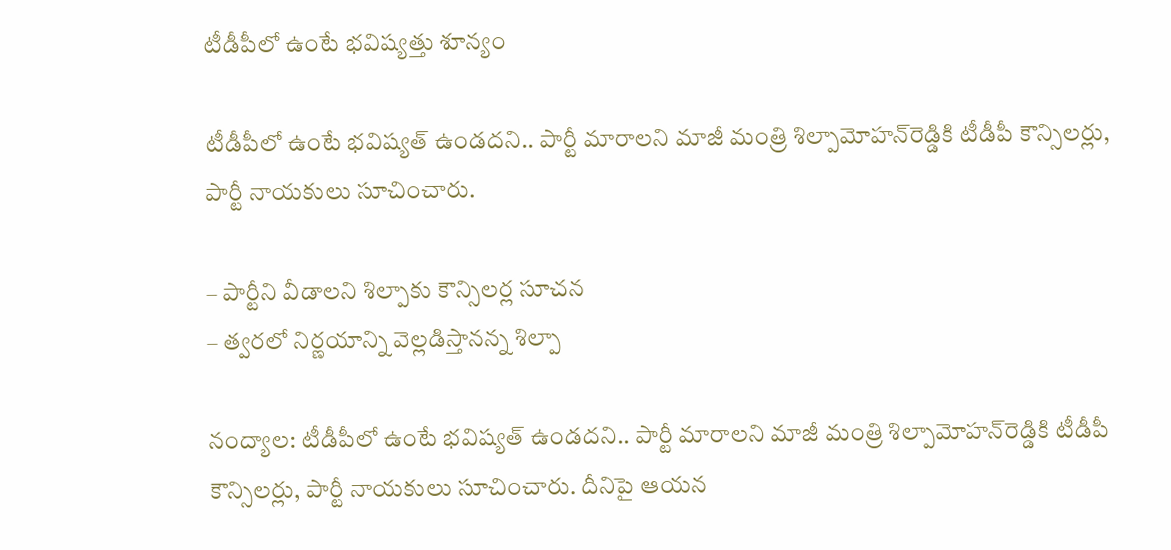టీడీపీలో ఉంటే భవిష్యత్తు శూన్యం

టీడీపీలో ఉంటే భవిష్యత్‌ ఉండదని.. పార్టీ మారాలని మాజీ మంత్రి శిల్పామోహన్‌రెడ్డికి టీడీపీ కౌన్సిలర్లు, పార్టీ నాయకులు సూచించారు.

– పార్టీని వీడాలని శిల్పాకు కౌన్సిలర్ల సూచన
– త్వరలో నిర్ణయాన్ని వెల్లడిస్తానన్న శిల్పా

నంద్యాల: టీడీపీలో ఉంటే భవిష్యత్‌ ఉండదని.. పార్టీ మారాలని మాజీ మంత్రి శిల్పామోహన్‌రెడ్డికి టీడీపీ కౌన్సిలర్లు, పార్టీ నాయకులు సూచించారు. దీనిపై ఆయన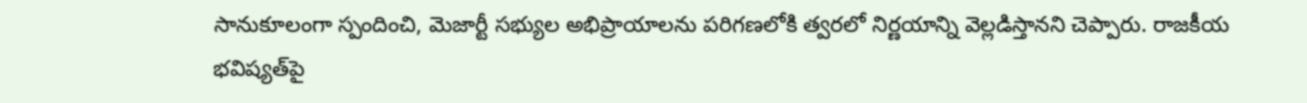సానుకూలంగా స్పందించి, మెజార్టీ సభ్యుల అభిప్రాయాలను పరిగణలోకి త్వరలో నిర్ణయాన్ని వెల్లడిస్తానని చెప్పారు. రాజకీయ భవిష్యత్‌పై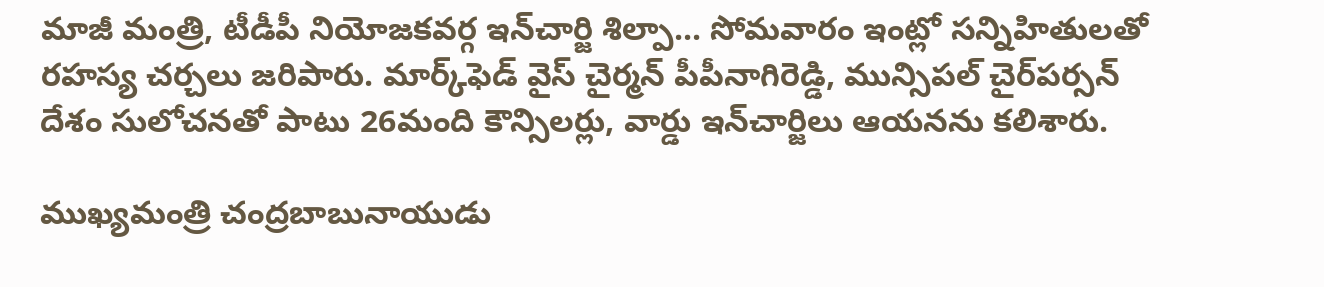మాజీ మంత్రి, టీడీపీ నియోజకవర్గ ఇన్‌చార్జి శిల్పా... సోమవారం ఇంట్లో సన్నిహితులతో రహస్య చర్చలు జరిపారు. మార్క్‌ఫెడ్‌ వైస్‌ చైర్మన్‌ పీపీనాగిరెడ్డి, మున్సిపల్‌ చైర్‌పర్సన్‌ దేశం సులోచనతో పాటు 26మంది కౌన్సిలర్లు, వార్డు ఇన్‌చార్జిలు ఆయనను కలిశారు.

ముఖ్యమంత్రి చంద్రబాబునాయుడు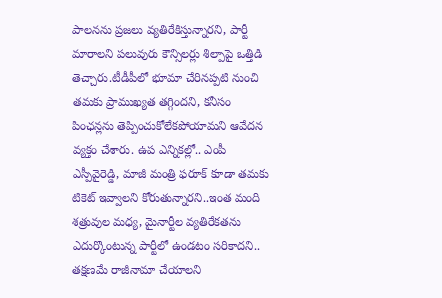పాలనను ప్రజలు వ్యతిరేకిస్తున్నారని, పార్టీ మారాలని పలువురు కౌన్సిలర్లు శిల్పాపై ఒత్తిడి తెచ్చారు.టీడీపీలో భూమా చేరినప్పటి నుంచి తమకు ప్రాముఖ్యత తగ్గిందని, కనీసం పింఛన్లను తెప్పించుకోలేకపోయామని ఆవేదన వ్యక్తం చేశారు. ఉప ఎన్నికల్లో.. ఎంపీ ఎస్పీవైరెడ్డి, మాజీ మంత్రి ఫరూక్‌ కూడా తమకు టికెట్‌ ఇవ్వాలని కోరుతున్నారని..ఇంత మంది శత్రువుల మధ్య, మైనార్టీల వ్యతిరేకతను ఎదుర్కొంటున్న పార్టీలో ఉండటం సరికాదని.. తక్షణమే రాజీనామా చేయాలని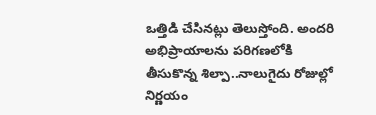ఒత్తిడి చేసినట్లు తెలుస్తోంది. అందరి అభిప్రాయాలను పరిగణలోకి తీసుకొన్న శిల్పా..నాలుగైదు రోజుల్లో నిర్ణయం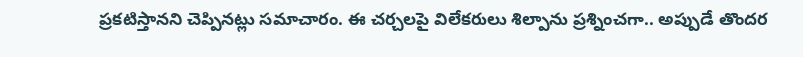ప్రకటిస్తానని చెప్పినట్లు సమాచారం. ఈ చర్చలపై విలేకరులు శిల్పాను ప్రశ్నించగా.. అప్పుడే తొందర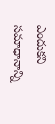ఎందుకని సమాధానాన్ని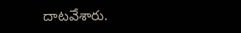దాటవేశారు.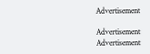Advertisement

Advertisement
Advertisement